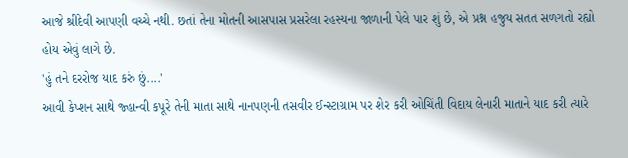આજે શ્રીદેવી આપણી વચ્ચે નથી. છતાં તેના મોતની આસપાસ પ્રસરેલા રહસ્યના જાળાની પેલે પાર શું છે, એ પ્રશ્ન હજુય સતત સળગતો રહ્યો હોય એવું લાગે છે.
'હું તને દરરોજ યાદ કરું છું....'
આવી કેપ્શન સાથે જ્હાન્વી કપૂરે તેની માતા સાથે નાનપણની તસવીર ઈન્સ્ટાગ્રામ પર શેર કરી ઓચિંતી વિદાય લેનારી માતાને યાદ કરી ત્યારે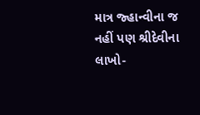માત્ર જ્હાન્વીના જ નહીં પણ શ્રીદેવીના લાખો-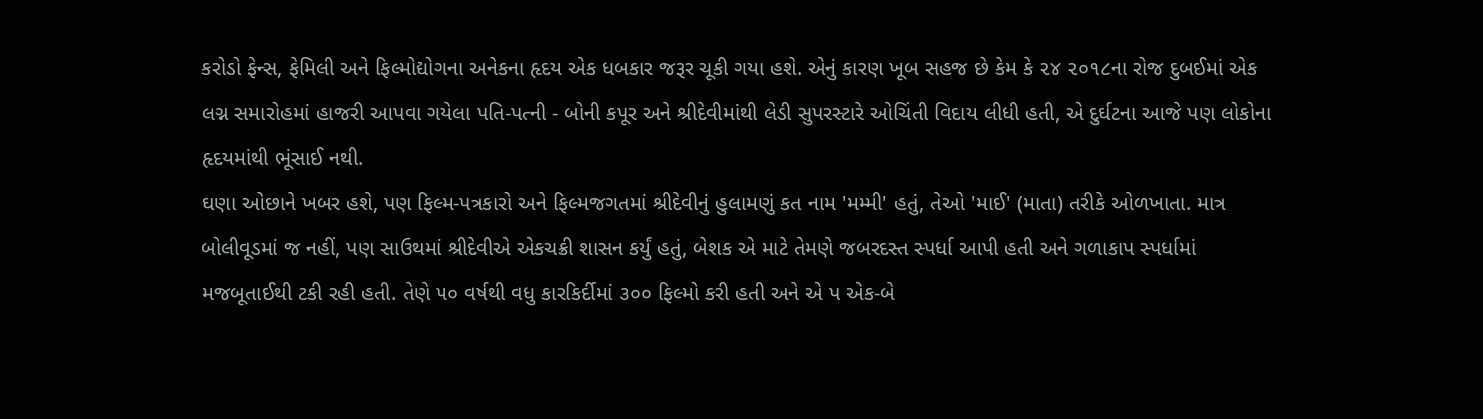કરોડો ફેન્સ, ફેમિલી અને ફિલ્મોદ્યોગના અનેકના હૃદય એક ધબકાર જરૂર ચૂકી ગયા હશે. એનું કારણ ખૂબ સહજ છે કેમ કે ૨૪ ૨૦૧૮ના રોજ દુબઈમાં એક લગ્ન સમારોહમાં હાજરી આપવા ગયેલા પતિ-પત્ની - બોની કપૂર અને શ્રીદેવીમાંથી લેડી સુપરસ્ટારે ઓચિંતી વિદાય લીધી હતી, એ દુર્ઘટના આજે પણ લોકોના હૃદયમાંથી ભૂંસાઈ નથી.
ઘણા ઓછાને ખબર હશે, પણ ફિલ્મ-પત્રકારો અને ફિલ્મજગતમાં શ્રીદેવીનું હુલામણું કત નામ 'મમ્મી' હતું, તેઓ 'માઈ' (માતા) તરીકે ઓળખાતા. માત્ર બોલીવૂડમાં જ નહીં, પણ સાઉથમાં શ્રીદેવીએ એકચક્રી શાસન કર્યું હતું, બેશક એ માટે તેમણે જબરદસ્ત સ્પર્ધા આપી હતી અને ગળાકાપ સ્પર્ધામાં મજબૂતાઈથી ટકી રહી હતી. તેણે ૫૦ વર્ષથી વધુ કારકિર્દીમાં ૩૦૦ ફિલ્મો કરી હતી અને એ પ એક-બે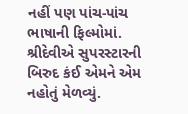નહીં પણ પાંચ-પાંચ ભાષાની ફિલ્મોમાં.
શ્રીદેવીએ સુપરસ્ટારની બિરુદ કંઈ એમને એમ નહોતું મેળવ્યું.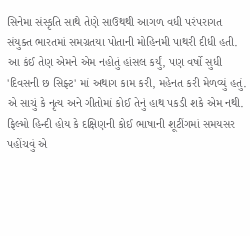સિનેમા સંસ્કૃતિ સાથે તેણે સાઉથથી આગળ વધી પરંપરાગત સંયુક્ત ભારતમાં સમગ્રતયા પોતાની મોહિનમી પાથરી દીધી હતી. આ કંઈ તેણ એમને એમ નહોતું હાંસલ કર્યું, પણ વર્ષો સુધી 'દિવસની છ સિફ્ટ' માં અથાગ કામ કરી, મહેનત કરી મેળવ્યું હતું. એ સાચું કે નૃત્ય અને ગીતોમાં કોઈ તેનું હાથ પકડી શકે એમ નથી. ફિલ્મો હિન્દી હોય કે દક્ષિણની કોઈ ભાષાની શૂટીંગમાં સમયસર પહોંચવું એ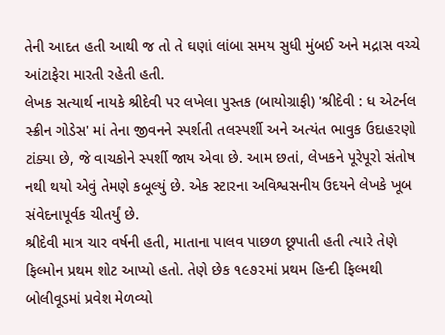તેની આદત હતી આથી જ તો તે ઘણાં લાંબા સમય સુધી મુંબઈ અને મદ્રાસ વચ્ચે આંટાફેરા મારતી રહેતી હતી.
લેખક સત્યાર્થ નાયકે શ્રીદેવી પર લખેલા પુસ્તક (બાયોગ્રાફી) 'શ્રીદેવી : ધ એટર્નલ સ્ક્રીન ગોડેસ' માં તેના જીવનને સ્પર્શતી તલસ્પર્શી અને અત્યંત ભાવુક ઉદાહરણો ટાંક્યા છે, જે વાચકોને સ્પર્શી જાય એવા છે. આમ છતાં, લેખકને પૂરેપૂરો સંતોષ નથી થયો એવું તેમણે કબૂલ્યું છે. એક સ્ટારના અવિશ્વસનીય ઉદયને લેખકે ખૂબ સંવેદનાપૂર્વક ચીતર્યું છે.
શ્રીદેવી માત્ર ચાર વર્ષની હતી, માતાના પાલવ પાછળ છૂપાતી હતી ત્યારે તેણે ફિલ્મોન પ્રથમ શોટ આપ્યો હતો. તેણે છેક ૧૯૭૨માં પ્રથમ હિન્દી ફિલ્મથી બોલીવૂડમાં પ્રવેશ મેળવ્યો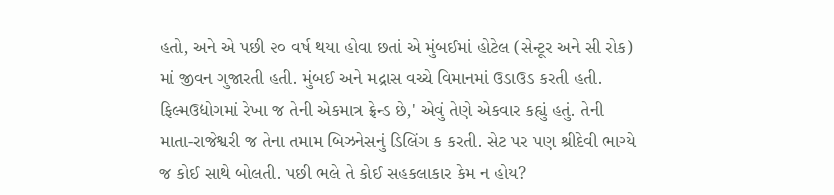હતો, અને એ પછી ૨૦ વર્ષ થયા હોવા છતાં એ મુંબઈમાં હોટેલ (સેન્ટૂર અને સી રોક) માં જીવન ગુજારતી હતી. મુંબઈ અને મદ્રાસ વચ્ચે વિમાનમાં ઉડાઉડ કરતી હતી.
ફિલ્મઉદ્યોગમાં રેખા જ તેની એકમાત્ર ફ્રેન્ડ છે,' એવું તેણે એકવાર કહ્યું હતું. તેની માતા-રાજેશ્વરી જ તેના તમામ બિઝનેસનું ડિલિંગ ક કરતી. સેટ પર પણ શ્રીદેવી ભાગ્યે જ કોઈ સાથે બોલતી. પછી ભલે તે કોઈ સહકલાકાર કેમ ન હોય?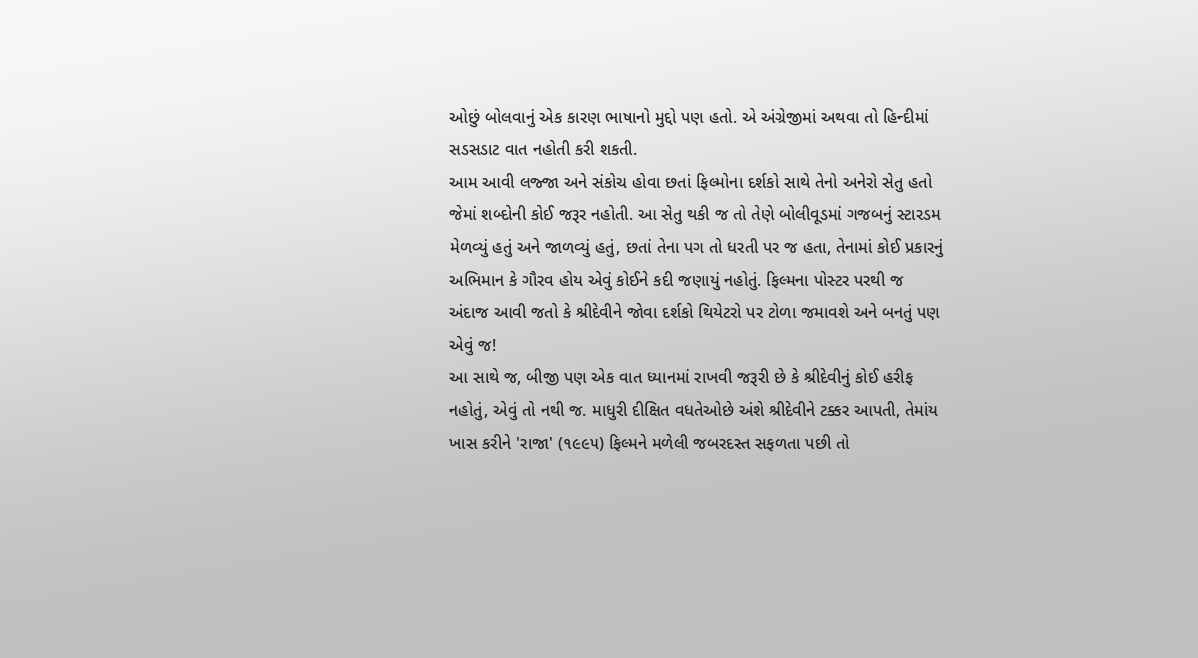ઓછું બોલવાનું એક કારણ ભાષાનો મુદ્દો પણ હતો. એ અંગ્રેજીમાં અથવા તો હિન્દીમાં સડસડાટ વાત નહોતી કરી શકતી.
આમ આવી લજ્જા અને સંકોચ હોવા છતાં ફિલ્મોના દર્શકો સાથે તેનો અનેરો સેતુ હતો જેમાં શબ્દોની કોઈ જરૂર નહોતી. આ સેતુ થકી જ તો તેણે બોલીવૂડમાં ગજબનું સ્ટારડમ મેળવ્યું હતું અને જાળવ્યું હતું, છતાં તેના પગ તો ધરતી પર જ હતા, તેનામાં કોઈ પ્રકારનું અભિમાન કે ગૌરવ હોય એવું કોઈને કદી જણાયું નહોતું. ફિલ્મના પોસ્ટર પરથી જ અંદાજ આવી જતો કે શ્રીદેવીને જોવા દર્શકો થિયેટરો પર ટોળા જમાવશે અને બનતું પણ એવું જ!
આ સાથે જ, બીજી પણ એક વાત ધ્યાનમાં રાખવી જરૂરી છે કે શ્રીદેવીનું કોઈ હરીફ નહોતું, એવું તો નથી જ. માધુરી દીક્ષિત વધતેઓછે અંશે શ્રીદેવીને ટક્કર આપતી, તેમાંય ખાસ કરીને 'રાજા' (૧૯૯૫) ફિલ્મને મળેલી જબરદસ્ત સફળતા પછી તો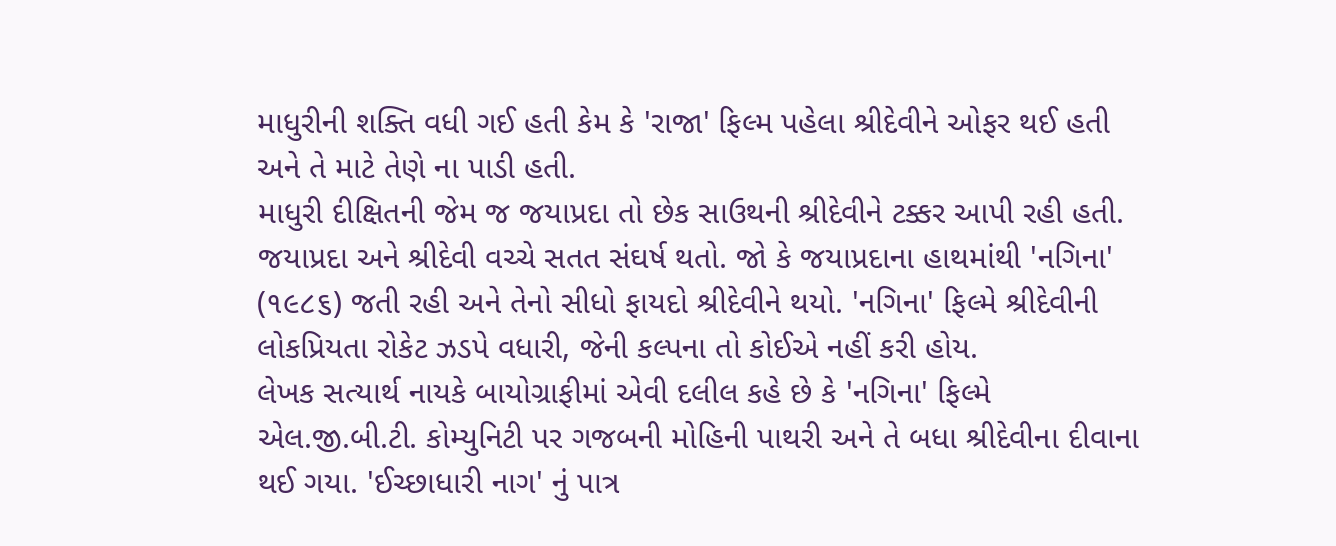માધુરીની શક્તિ વધી ગઈ હતી કેમ કે 'રાજા' ફિલ્મ પહેલા શ્રીદેવીને ઓફર થઈ હતી અને તે માટે તેણે ના પાડી હતી.
માધુરી દીક્ષિતની જેમ જ જયાપ્રદા તો છેક સાઉથની શ્રીદેવીને ટક્કર આપી રહી હતી. જયાપ્રદા અને શ્રીદેવી વચ્ચે સતત સંઘર્ષ થતો. જો કે જયાપ્રદાના હાથમાંથી 'નગિના' (૧૯૮૬) જતી રહી અને તેનો સીધો ફાયદો શ્રીદેવીને થયો. 'નગિના' ફિલ્મે શ્રીદેવીની લોકપ્રિયતા રોકેટ ઝડપે વધારી, જેની કલ્પના તો કોઈએ નહીં કરી હોય.
લેખક સત્યાર્થ નાયકે બાયોગ્રાફીમાં એવી દલીલ કહે છે કે 'નગિના' ફિલ્મે એલ.જી.બી.ટી. કોમ્યુનિટી પર ગજબની મોહિની પાથરી અને તે બધા શ્રીદેવીના દીવાના થઈ ગયા. 'ઈચ્છાધારી નાગ' નું પાત્ર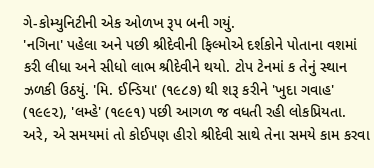ગે-કોમ્યુનિટીની એક ઓળખ રૂપ બની ગયું.
'નગિના' પહેલા અને પછી શ્રીદેવીની ફિલ્મોએ દર્શકોને પોતાના વશમાં કરી લીધા અને સીધો લાભ શ્રીદેવીને થયો. ટોપ ટેનમાં ક તેનું સ્થાન ઝળકી ઉઠયું. 'મિ. ઈન્ડિયા' (૧૯૮૭) થી શરૂ કરીને 'ખુદા ગવાહ' (૧૯૯૨), 'લમ્હે' (૧૯૯૧) પછી આગળ જ વધતી રહી લોકપ્રિયતા. અરે, એ સમયમાં તો કોઈપણ હીરો શ્રીદેવી સાથે તેના સમયે કામ કરવા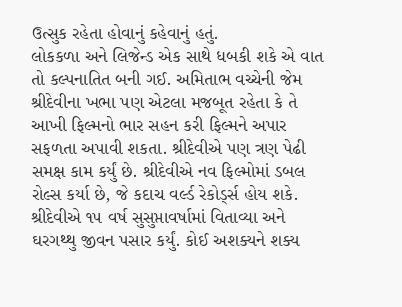ઉત્સુક રહેતા હોવાનું કહેવાનું હતું.
લોકકળા અને લિજેન્ડ એક સાથે ધબકી શકે એ વાત તો કલ્પનાતિત બની ગઈ. અમિતાભ વચ્ચેની જેમ શ્રીદેવીના ખભા પણ એટલા મજબૂત રહેતા કે તે આખી ફિલ્મનો ભાર સહન કરી ફિલ્મને અપાર સફળતા અપાવી શકતા. શ્રીદેવીએ પણ ત્રણ પેઢી સમક્ષ કામ કર્યું છે. શ્રીદેવીએ નવ ફિલ્મોમાં ડબલ રોલ્સ કર્યા છે, જે કદાચ વર્લ્ડ રેકોર્ડ્સ હોય શકે. શ્રીદેવીએ ૧૫ વર્ષ સુસુપ્તાવર્ષામાં વિતાવ્યા અને ઘરગથ્થુ જીવન પસાર કર્યું. કોઈ અશક્યને શક્ય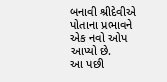બનાવી શ્રીદેવીએ પોતાના પ્રભાવને એક નવો ઓપ આપ્યો છે.
આ પછી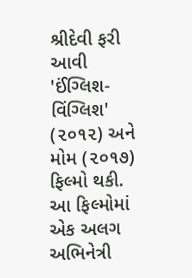શ્રીદેવી ફરી આવી 'ઈંગ્લિશ-વિંગ્લિશ' (૨૦૧૨) અને મોમ (૨૦૧૭) ફિલ્મો થકી. આ ફિલ્મોમાં એક અલગ અભિનેત્રી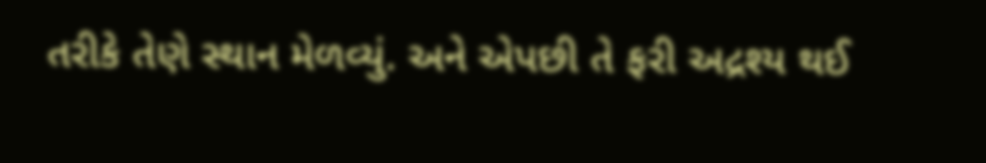તરીકે તેણે સ્થાન મેળવ્યું. અને એપછી તે ફરી અદ્રશ્ય થઈ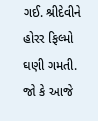ગઈ. શ્રીદેવીને હોરર ફિલ્મો ઘણી ગમતી.
જો કે આજે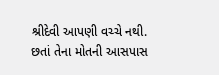શ્રીદેવી આપણી વચ્ચે નથી. છતાં તેના મોતની આસપાસ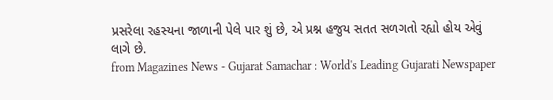પ્રસરેલા રહસ્યના જાળાની પેલે પાર શું છે, એ પ્રશ્ન હજુય સતત સળગતો રહ્યો હોય એવું લાગે છે.
from Magazines News - Gujarat Samachar : World's Leading Gujarati Newspaper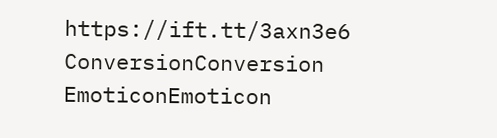https://ift.tt/3axn3e6
ConversionConversion EmoticonEmoticon